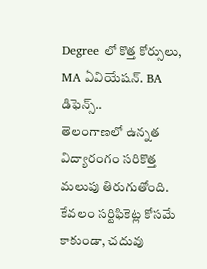Degree లో కొత్త కోర్సులు, MA ఏవియేషన్. BA డిఫెన్స్..
తెలంగాణలో ఉన్నత విద్యారంగం సరికొత్త మలుపు తిరుగుతోంది. కేవలం సర్టిఫికెట్ల కోసమే కాకుండా, చదువు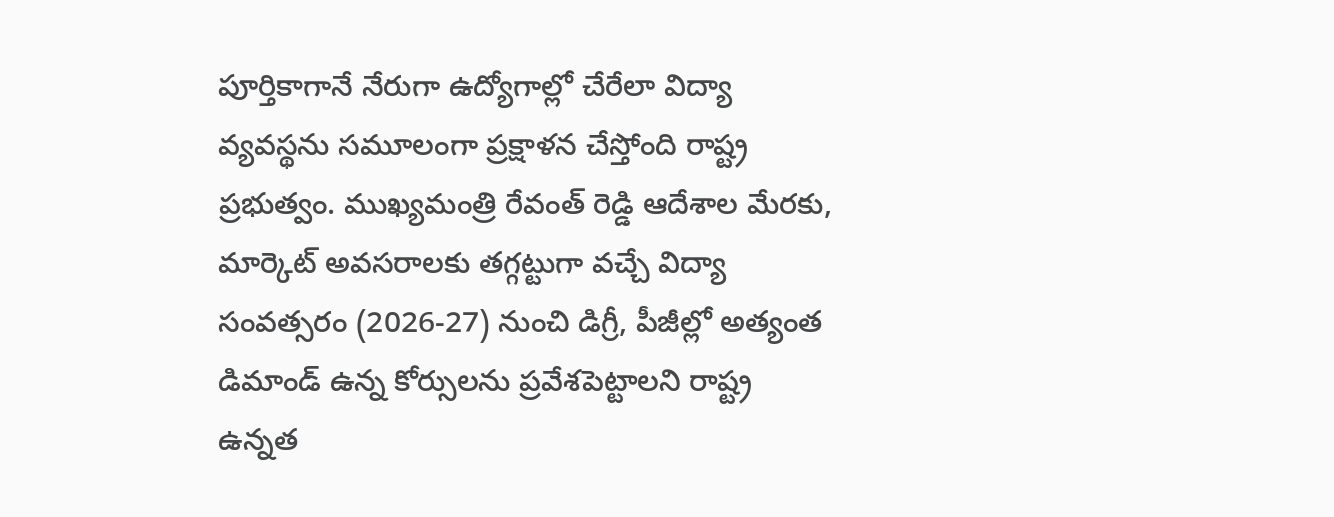పూర్తికాగానే నేరుగా ఉద్యోగాల్లో చేరేలా విద్యా వ్యవస్థను సమూలంగా ప్రక్షాళన చేస్తోంది రాష్ట్ర ప్రభుత్వం. ముఖ్యమంత్రి రేవంత్ రెడ్డి ఆదేశాల మేరకు, మార్కెట్ అవసరాలకు తగ్గట్టుగా వచ్చే విద్యా సంవత్సరం (2026-27) నుంచి డిగ్రీ, పీజీల్లో అత్యంత డిమాండ్ ఉన్న కోర్సులను ప్రవేశపెట్టాలని రాష్ట్ర ఉన్నత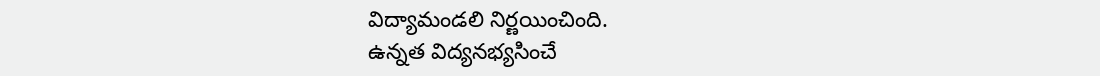విద్యామండలి నిర్ణయించింది.
ఉన్నత విద్యనభ్యసించే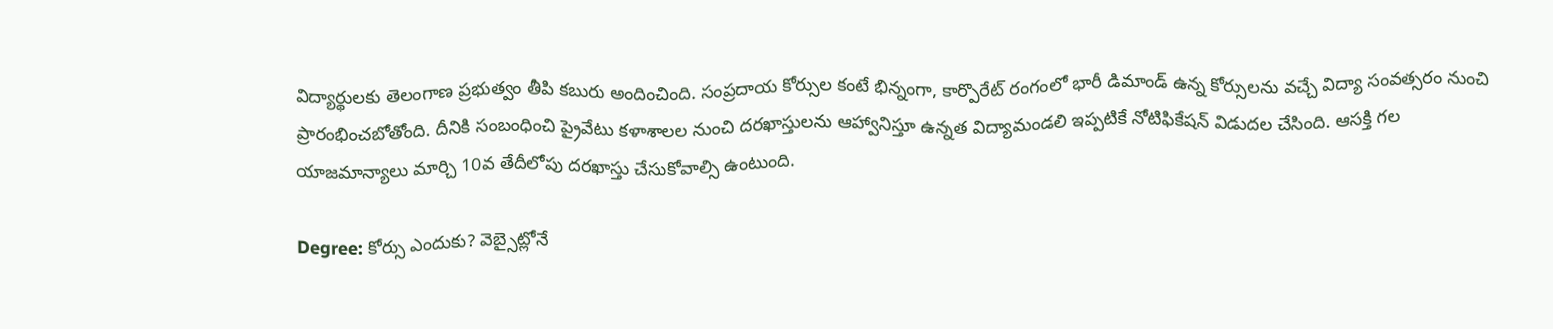విద్యార్థులకు తెలంగాణ ప్రభుత్వం తీపి కబురు అందించింది. సంప్రదాయ కోర్సుల కంటే భిన్నంగా, కార్పొరేట్ రంగంలో భారీ డిమాండ్ ఉన్న కోర్సులను వచ్చే విద్యా సంవత్సరం నుంచి ప్రారంభించబోతోంది. దీనికి సంబంధించి ప్రైవేటు కళాశాలల నుంచి దరఖాస్తులను ఆహ్వానిస్తూ ఉన్నత విద్యామండలి ఇప్పటికే నోటిఫికేషన్ విడుదల చేసింది. ఆసక్తి గల యాజమాన్యాలు మార్చి 10వ తేదీలోపు దరఖాస్తు చేసుకోవాల్సి ఉంటుంది.

Degree: కోర్సు ఎందుకు? వెబ్సైట్లోనే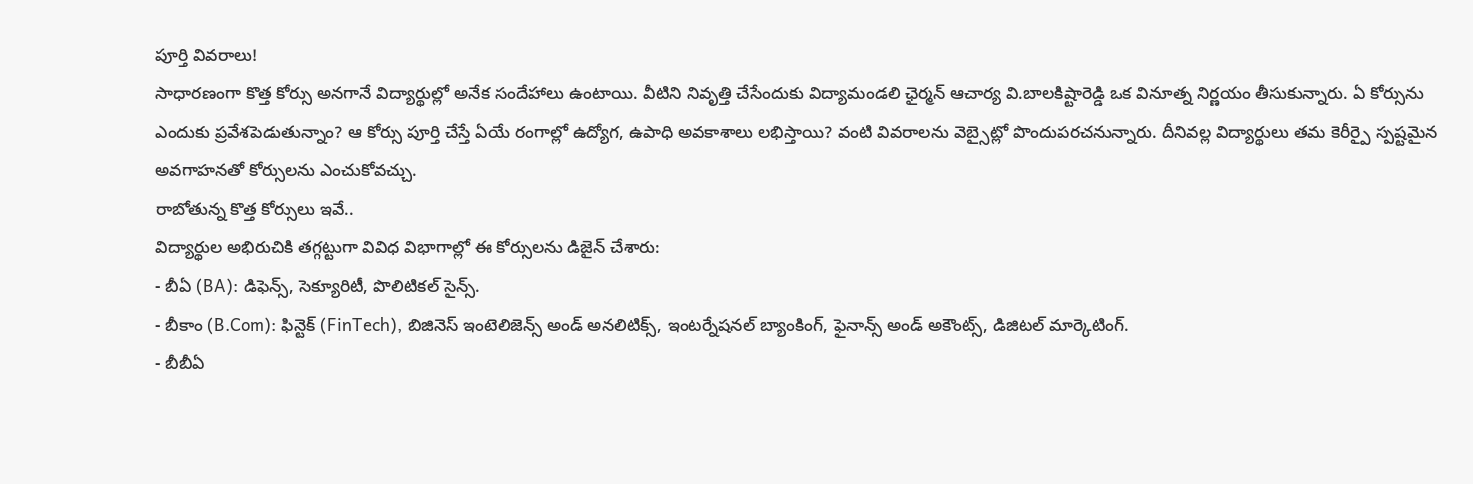పూర్తి వివరాలు!
సాధారణంగా కొత్త కోర్సు అనగానే విద్యార్థుల్లో అనేక సందేహాలు ఉంటాయి. వీటిని నివృత్తి చేసేందుకు విద్యామండలి ఛైర్మన్ ఆచార్య వి.బాలకిష్టారెడ్డి ఒక వినూత్న నిర్ణయం తీసుకున్నారు. ఏ కోర్సును ఎందుకు ప్రవేశపెడుతున్నాం? ఆ కోర్సు పూర్తి చేస్తే ఏయే రంగాల్లో ఉద్యోగ, ఉపాధి అవకాశాలు లభిస్తాయి? వంటి వివరాలను వెబ్సైట్లో పొందుపరచనున్నారు. దీనివల్ల విద్యార్థులు తమ కెరీర్పై స్పష్టమైన అవగాహనతో కోర్సులను ఎంచుకోవచ్చు.
రాబోతున్న కొత్త కోర్సులు ఇవే..
విద్యార్థుల అభిరుచికి తగ్గట్టుగా వివిధ విభాగాల్లో ఈ కోర్సులను డిజైన్ చేశారు:
- బీఏ (BA): డిఫెన్స్, సెక్యూరిటీ, పొలిటికల్ సైన్స్.
- బీకాం (B.Com): ఫిన్టెక్ (FinTech), బిజినెస్ ఇంటెలిజెన్స్ అండ్ అనలిటిక్స్, ఇంటర్నేషనల్ బ్యాంకింగ్, ఫైనాన్స్ అండ్ అకౌంట్స్, డిజిటల్ మార్కెటింగ్.
- బీబీఏ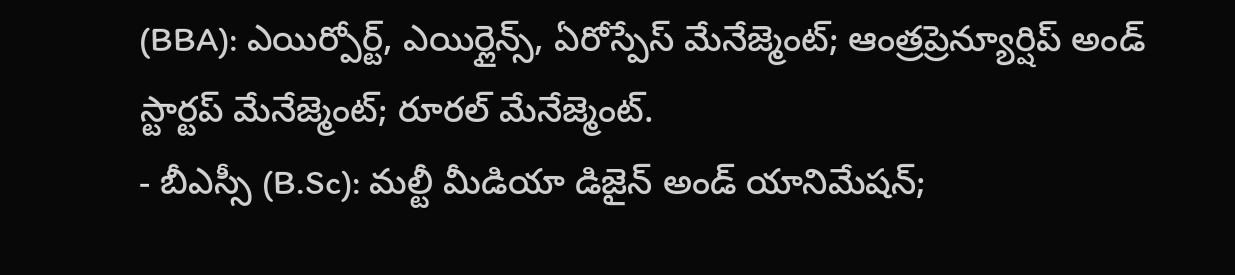(BBA): ఎయిర్పోర్ట్, ఎయిర్లైన్స్, ఏరోస్పేస్ మేనేజ్మెంట్; ఆంత్రప్రెన్యూర్షిప్ అండ్ స్టార్టప్ మేనేజ్మెంట్; రూరల్ మేనేజ్మెంట్.
- బీఎస్సీ (B.Sc): మల్టీ మీడియా డిజైన్ అండ్ యానిమేషన్;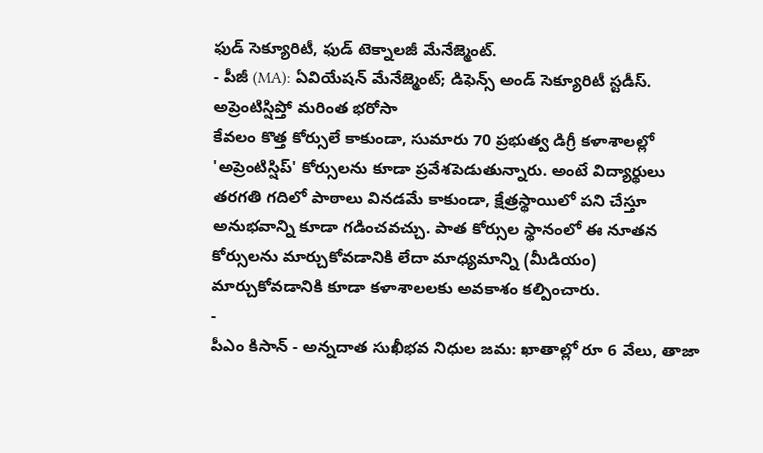ఫుడ్ సెక్యూరిటీ, ఫుడ్ టెక్నాలజీ మేనేజ్మెంట్.
- పీజీ (MA): ఏవియేషన్ మేనేజ్మెంట్; డిఫెన్స్ అండ్ సెక్యూరిటీ స్టడీస్.
అప్రెంటిస్షిప్తో మరింత భరోసా
కేవలం కొత్త కోర్సులే కాకుండా, సుమారు 70 ప్రభుత్వ డిగ్రీ కళాశాలల్లో 'అప్రెంటిస్షిప్' కోర్సులను కూడా ప్రవేశపెడుతున్నారు. అంటే విద్యార్థులు తరగతి గదిలో పాఠాలు వినడమే కాకుండా, క్షేత్రస్థాయిలో పని చేస్తూ అనుభవాన్ని కూడా గడించవచ్చు. పాత కోర్సుల స్థానంలో ఈ నూతన కోర్సులను మార్చుకోవడానికి లేదా మాధ్యమాన్ని (మీడియం) మార్చుకోవడానికి కూడా కళాశాలలకు అవకాశం కల్పించారు.
-
పీఎం కిసాన్ - అన్నదాత సుఖీభవ నిధుల జమ: ఖాతాల్లో రూ 6 వేలు, తాజా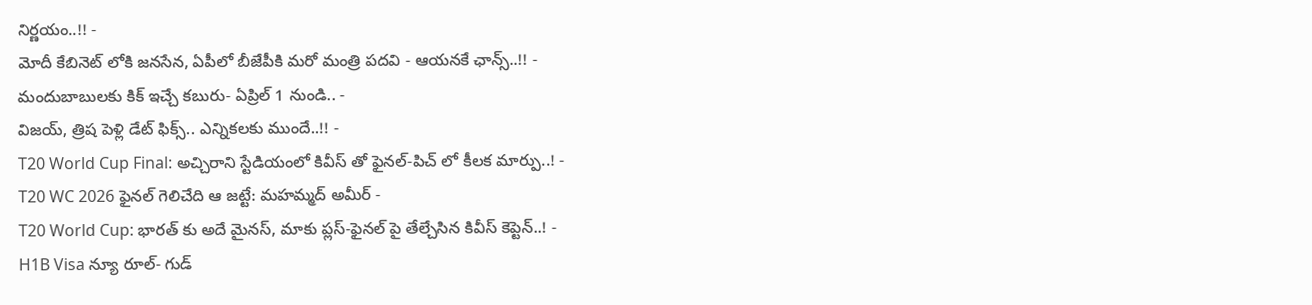నిర్ణయం..!! -
మోదీ కేబినెట్ లోకి జనసేన, ఏపీలో బీజేపీకి మరో మంత్రి పదవి - ఆయనకే ఛాన్స్..!! -
మందుబాబులకు కిక్ ఇచ్చే కబురు- ఏప్రిల్ 1 నుండి.. -
విజయ్, త్రిష పెళ్లి డేట్ ఫిక్స్.. ఎన్నికలకు ముందే..!! -
T20 World Cup Final: అచ్చిరాని స్టేడియంలో కివీస్ తో ఫైనల్-పిచ్ లో కీలక మార్పు..! -
T20 WC 2026 ఫైనల్ గెలిచేది ఆ జట్టే: మహమ్మద్ అమీర్ -
T20 World Cup: భారత్ కు అదే మైనస్, మాకు ప్లస్-ఫైనల్ పై తేల్చేసిన కివీస్ కెప్టెన్..! -
H1B Visa న్యూ రూల్- గుడ్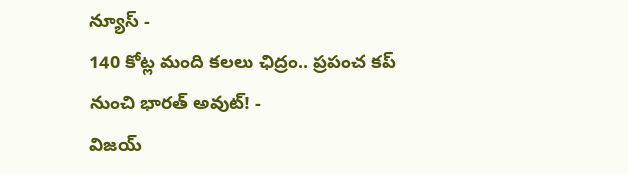న్యూస్ -
140 కోట్ల మంది కలలు ఛిద్రం.. ప్రపంచ కప్ నుంచి భారత్ అవుట్! -
విజయ్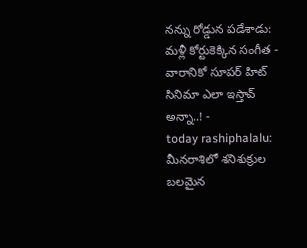నన్ను రోడ్డున పడేశాడు: మళ్లీ కోర్టుకెక్కిన సంగీత -
వారానికో సూపర్ హిట్ సినిమా ఎలా ఇస్తావ్ అన్నా..! -
today rashiphalalu: మీనరాశిలో శనిశుక్రుల బలమైన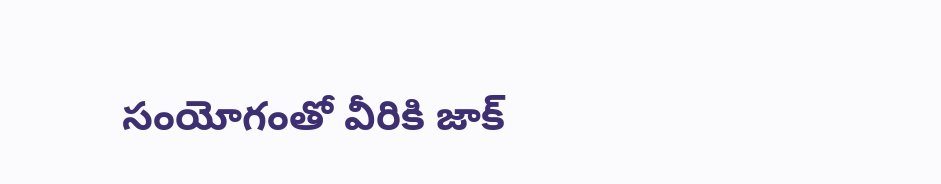సంయోగంతో వీరికి జాక్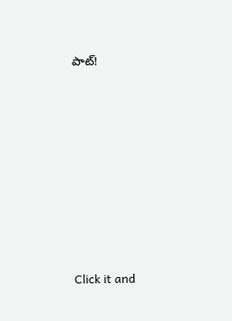పాట్!












Click it and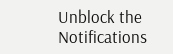Unblock the Notifications